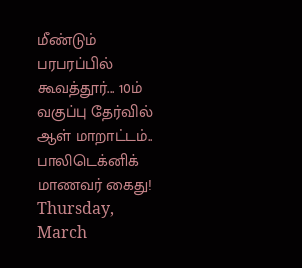மீண்டும் பரபரப்பில் கூவத்தூர்... 10ம் வகுப்பு தேர்வில் ஆள் மாறாட்டம்.. பாலிடெக்னிக் மாணவர் கைது!
Thursday, March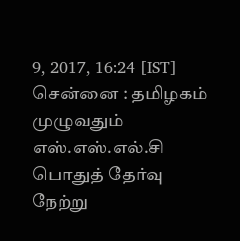9, 2017, 16:24 [IST]
சென்னை : தமிழகம் முழுவதும் எஸ்.எஸ்.எல்.சி பொதுத் தேர்வு நேற்று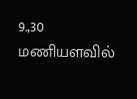9.,30 மணியளவில்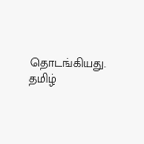தொடங்கியது. தமிழ்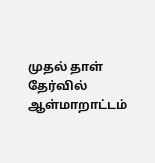முதல் தாள் தேர்வில் ஆள்மாறாட்டம்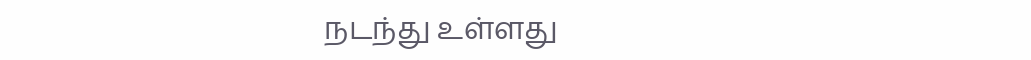நடந்து உள்ளது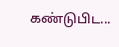கண்டுபிட...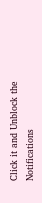Click it and Unblock the Notifications